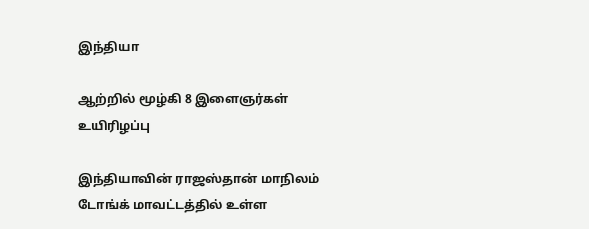இந்தியா

ஆற்றில் மூழ்கி 8 இளைஞர்கள் உயிரிழப்பு

இந்தியாவின் ராஜஸ்தான் மாநிலம் டோங்க் மாவட்டத்தில் உள்ள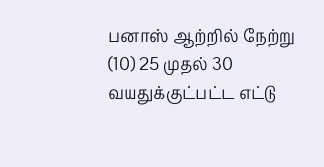பனாஸ் ஆற்றில் நேற்று (10) 25 முதல் 30 வயதுக்குட்பட்ட எட்டு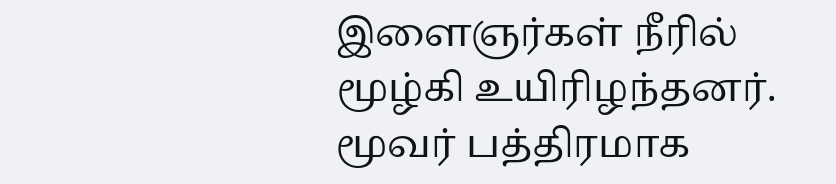இளைஞர்கள் நீரில் மூழ்கி உயிரிழந்தனர். மூவர் பத்திரமாக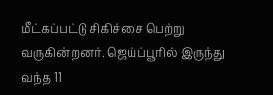மீட்கப்பட்டு சிகிச்சை பெற்று வருகின்றனர். ஜெய்ப்பூரில் இருந்து வந்த 11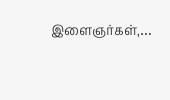இளைஞர்கள்,…